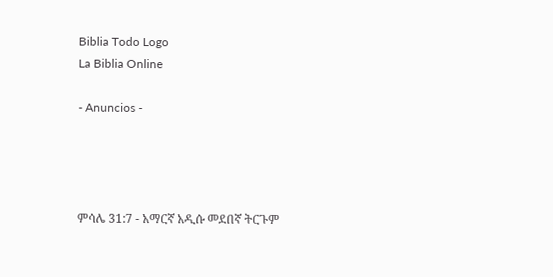Biblia Todo Logo
La Biblia Online

- Anuncios -




ምሳሌ 31:7 - አማርኛ አዲሱ መደበኛ ትርጉም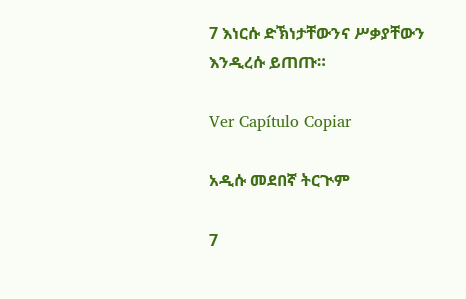7 እነርሱ ድኽነታቸውንና ሥቃያቸውን እንዲረሱ ይጠጡ።

Ver Capítulo Copiar

አዲሱ መደበኛ ትርጒም

7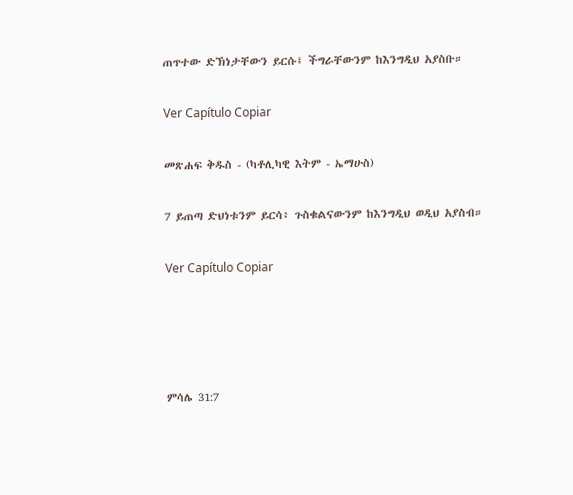ጠጥተው ድኽነታቸውን ይርሱ፤ ችግራቸውንም ከእንግዲህ አያስቡ።

Ver Capítulo Copiar

መጽሐፍ ቅዱስ - (ካቶሊካዊ እትም - ኤማሁስ)

7 ይጠጣ ድህነቱንም ይርሳ፥ ጉስቁልናውንም ከእንግዲህ ወዲህ አያስብ።

Ver Capítulo Copiar




ምሳሌ 31:7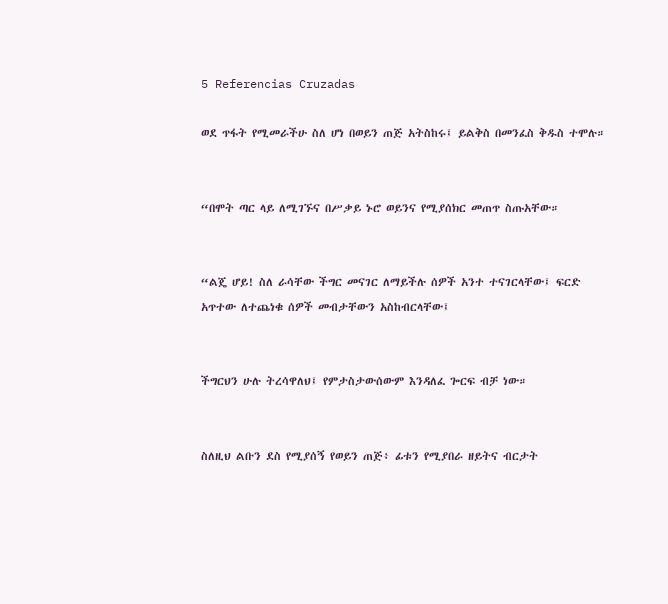5 Referencias Cruzadas

ወደ ጥፋት የሚመራችሁ ስለ ሆነ በወይን ጠጅ አትስከሩ፤ ይልቅስ በመንፈስ ቅዱስ ተሞሉ።


“በሞት ጣር ላይ ለሚገኙና በሥቃይ ኑሮ ወይንና የሚያሰክር መጠጥ ስጡአቸው።


“ልጄ ሆይ! ስለ ራሳቸው ችግር መናገር ለማይችሉ ሰዎች አንተ ተናገርላቸው፤ ፍርድ አጥተው ለተጨነቁ ሰዎች መብታቸውን አስከብርላቸው፤


ችግርህን ሁሉ ትረሳዋለህ፤ የምታስታውሰውም እንዳለፈ ጐርፍ ብቻ ነው።


ስለዚህ ልቡን ደስ የሚያሰኝ የወይን ጠጅ፥ ፊቱን የሚያበራ ዘይትና ብርታት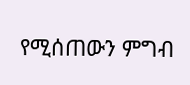የሚሰጠውን ምግብ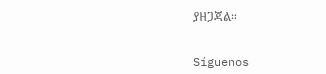ያዘጋጃል።


Síguenos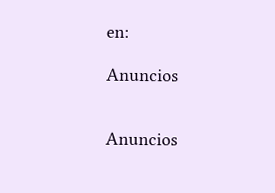en:

Anuncios


Anuncios